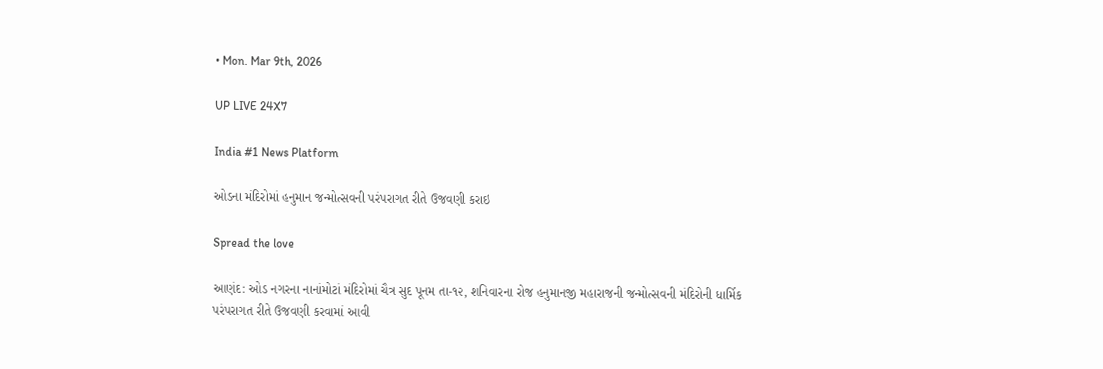• Mon. Mar 9th, 2026

UP LIVE 24X7

India #1 News Platform

ઓડના મંદિરોમાં હનુમાન જન્મોત્સવની પરંપરાગત રીતે ઉજવણી કરાઇ

Spread the love

આણંદ: ઓડ નગરના નાનાંમોટાં મંદિરોમાં ચૈત્ર સુદ પૂનમ તા-૧૨, શનિવારના રોજ હનુમાનજી મહારાજની જન્મોત્સવની મંદિરોની ધાર્મિક પરંપરાગત રીતે ઉજવણી કરવામાં આવી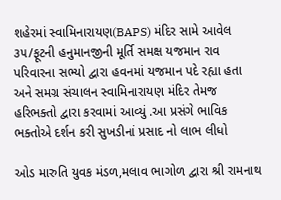શહેરમાં સ્વામિનારાયણ(BAPS) મંદિર સામે આવેલ ૩૫/ફૂટની હનુમાનજીની મૂર્તિ સમક્ષ યજમાન રાવ પરિવારના સભ્યો દ્વારા હવનમાં યજમાન પદે રહ્યા હતા અને સમગ્ર સંચાલન સ્વામિનારાયણ મંદિર તેમજ હરિભક્તો દ્વારા કરવામાં આવ્યું .આ પ્રસંગે ભાવિક ભક્તોએ દર્શન કરી સુખડીનાં પ્રસાદ નો લાભ લીધો

ઓડ મારુતિ યુવક મંડળ,મલાવ ભાગોળ દ્વારા શ્રી રામનાથ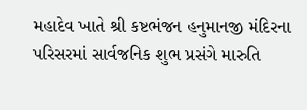મહાદેવ ખાતે શ્રી કષ્ટભંજન હનુમાનજી મંદિરના પરિસરમાં સાર્વજનિક શુભ પ્રસંગે મારુતિ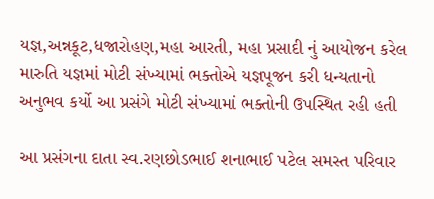યજ્ઞ,અન્નકૂટ,ધજારોહણ,મહા આરતી, મહા પ્રસાદી નું આયોજન કરેલ મારુતિ યજ્ઞમાં મોટી સંખ્યામાં ભક્તોએ યજ્ઞપૂજન કરી ધન્યતાનો અનુભવ કર્યો આ પ્રસંગે મોટી સંખ્યામાં ભક્તોની ઉપસ્થિત રહી હતી

આ પ્રસંગના દાતા સ્વ.રણછોડભાઈ શનાભાઈ પટેલ સમસ્ત પરિવાર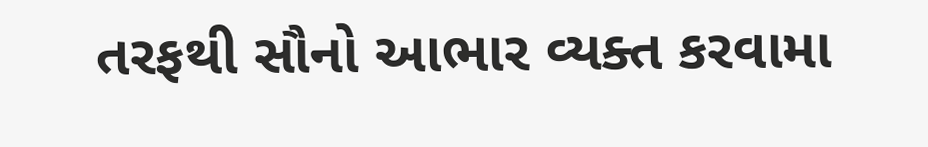તરફથી સૌનો આભાર વ્યક્ત કરવામા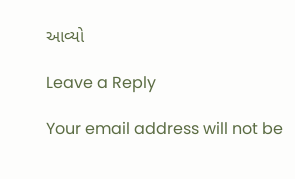આવ્યો

Leave a Reply

Your email address will not be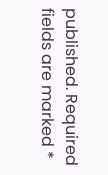published. Required fields are marked *